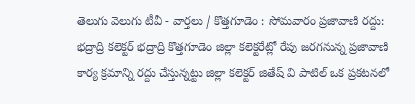తెలుగు వెలుగు టీవీ - వార్తలు / కొత్తగూడెం : సోమవారం ప్రజావాణి రద్దు: భద్రాద్రి కలెక్టర్ భద్రాద్రి కొత్తగూడెం జిల్లా కలెక్టరేట్లో రేపు జరగనున్న ప్రజావాణి కార్య క్రమాన్ని రద్దు చేస్తున్నట్టు జిల్లా కలెక్టర్ జితేష్ వి పాటిల్ ఒక ప్రకటనలో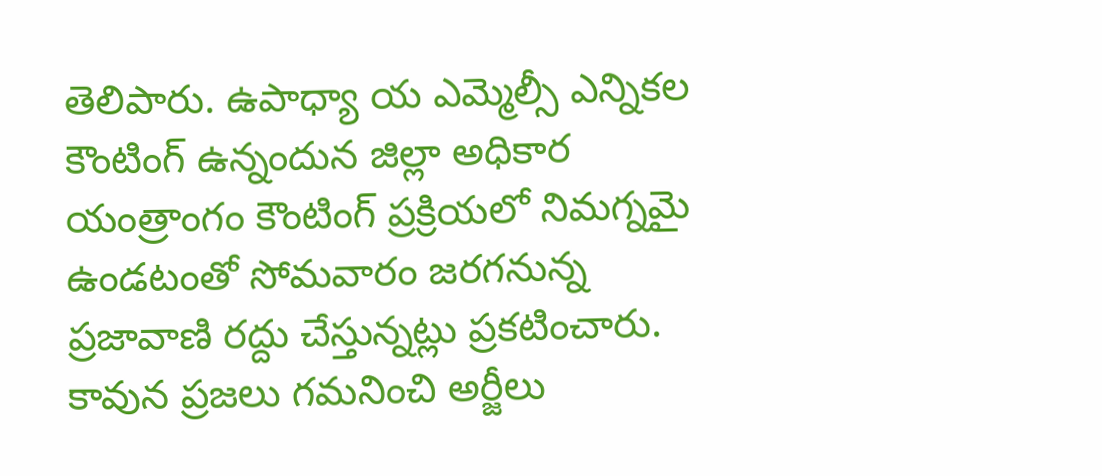తెలిపారు. ఉపాధ్యా య ఎమ్మెల్సీ ఎన్నికల కౌంటింగ్ ఉన్నందున జిల్లా అధికార యంత్రాంగం కౌంటింగ్ ప్రక్రియలో నిమగ్నమై ఉండటంతో సోమవారం జరగనున్న ప్రజావాణి రద్దు చేస్తున్నట్లు ప్రకటించారు. కావున ప్రజలు గమనించి అర్జీలు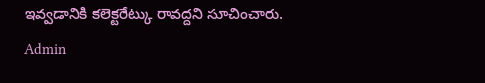ఇవ్వడానికి కలెక్టరేట్కు రావద్దని సూచించారు.
Admin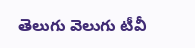తెలుగు వెలుగు టీవీ